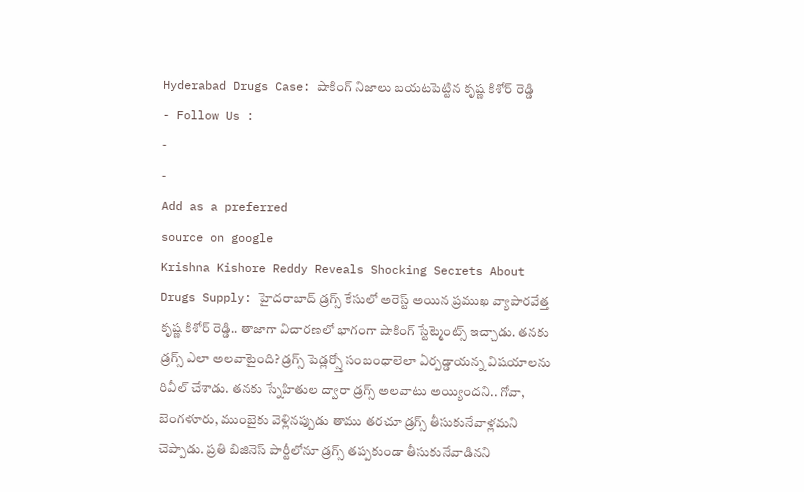Hyderabad Drugs Case: షాకింగ్ నిజాలు బయటపెట్టిన కృష్ణ కిశోర్ రెడ్డి
- Follow Us :
-
-
Add as a preferred
source on google
Krishna Kishore Reddy Reveals Shocking Secrets About Drugs Supply: హైదరాబాద్ డ్రగ్స్ కేసులో అరెస్ట్ అయిన ప్రముఖ వ్యాపారవేత్త కృష్ణ కిశోర్ రెడ్డి.. తాజాగా విచారణలో భాగంగా షాకింగ్ స్టేట్మెంట్స్ ఇచ్చాడు. తనకు డ్రగ్స్ ఎలా అలవాటైంది? డ్రగ్స్ పెడ్లర్స్తో సంబంధాలెలా ఏర్పడ్డాయన్న విషయాలను రివీల్ చేశాడు. తనకు స్నేహితుల ద్వారా డ్రగ్స్ అలవాటు అయ్యిందని.. గోవా, బెంగళూరు, ముంబైకు వెళ్లినప్పుడు తాము తరచూ డ్రగ్స్ తీసుకునేవాళ్లమని చెప్పాడు. ప్రతి బిజినెస్ పార్టీలోనూ డ్రగ్స్ తప్పకుండా తీసుకునేవాడినని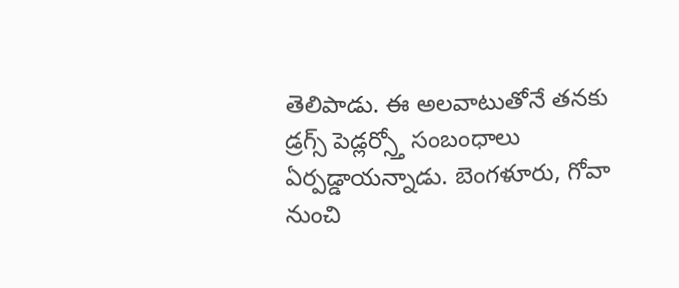తెలిపాడు. ఈ అలవాటుతోనే తనకు డ్రగ్స్ పెడ్లర్స్తో సంబంధాలు ఏర్పడ్డాయన్నాడు. బెంగళూరు, గోవా నుంచి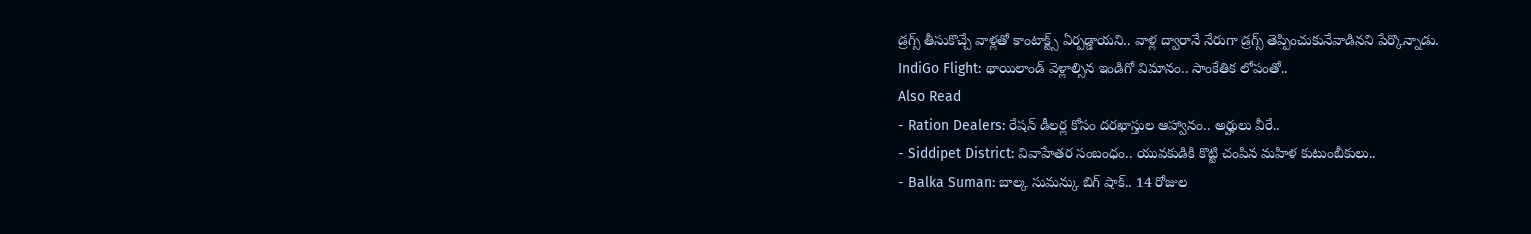డ్రగ్స్ తీసుకొచ్చే వాళ్లతో కాంటాక్ట్స్ ఏర్పడ్డాయని.. వాళ్ల ద్వారానే నేరుగా డ్రగ్స్ తెప్పించుకునేవాడినని పేర్కొన్నాడు.
IndiGo Flight: థాయిలాండ్ వెళ్లాల్సిన ఇండిగో విమానం.. సాంకేతిక లోపంతో..
Also Read
- Ration Dealers: రేషన్ డీలర్ల కోసం దరఖాస్తుల ఆహ్వానం.. అర్హులు వీరే..
- Siddipet District: వివాహేతర సంబంధం.. యువకుడికి కొట్టి చంపిన మహిళ కుటుంబీకులు..
- Balka Suman: బాల్క సుమన్కు బిగ్ షాక్.. 14 రోజుల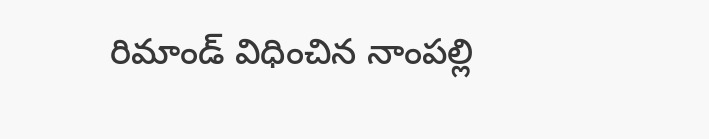రిమాండ్ విధించిన నాంపల్లి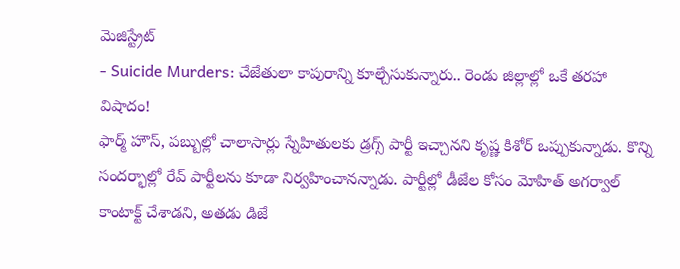మెజిస్ట్రేట్
- Suicide Murders: చేజేతులా కాపురాన్ని కూల్చేసుకున్నారు.. రెండు జిల్లాల్లో ఒకే తరహా విషాదం!
ఫార్మ్ హౌస్, పబ్బుల్లో చాలాసార్లు స్నేహితులకు డ్రగ్స్ పార్టీ ఇచ్చానని కృష్ణ కిశోర్ ఒప్పుకున్నాడు. కొన్ని సందర్భాల్లో రేవ్ పార్టీలను కూడా నిర్వహించానన్నాడు. పార్టీల్లో డీజేల కోసం మోహిత్ అగర్వాల్ కాంటాక్ట్ చేశాడని, అతడు డిజే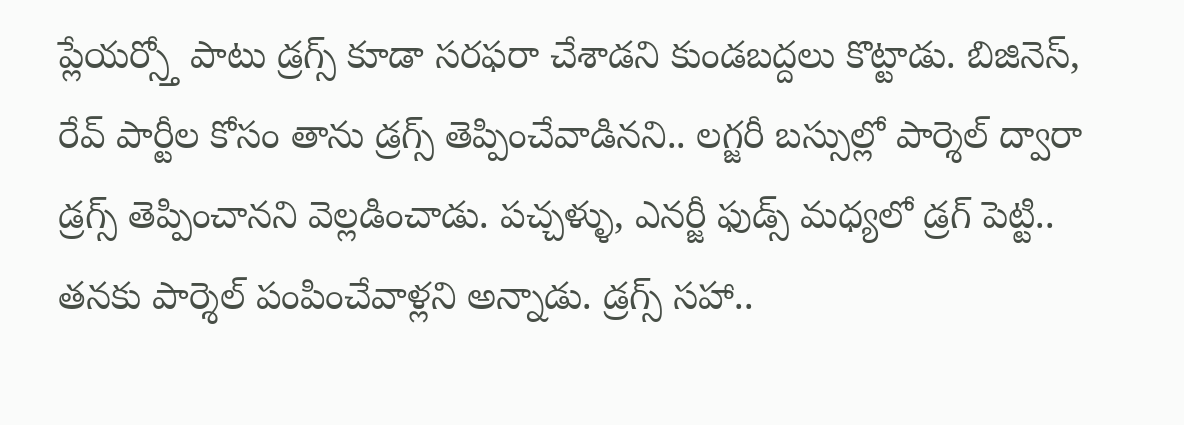ప్లేయర్స్తో పాటు డ్రగ్స్ కూడా సరఫరా చేశాడని కుండబద్దలు కొట్టాడు. బిజినెస్, రేవ్ పార్టీల కోసం తాను డ్రగ్స్ తెప్పించేవాడినని.. లగ్జరీ బస్సుల్లో పార్శెల్ ద్వారా డ్రగ్స్ తెప్పించానని వెల్లడించాడు. పచ్చళ్ళు, ఎనర్జీ ఫుడ్స్ మధ్యలో డ్రగ్ పెట్టి.. తనకు పార్శెల్ పంపించేవాళ్లని అన్నాడు. డ్రగ్స్ సహా..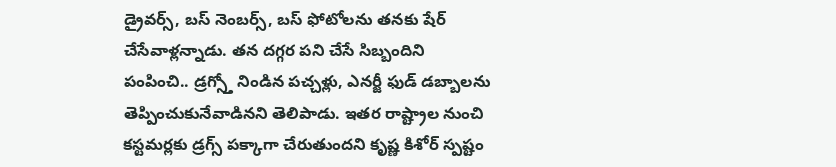డ్రైవర్స్, బస్ నెంబర్స్, బస్ ఫోటోలను తనకు షేర్ చేసేవాళ్లన్నాడు. తన దగ్గర పని చేసే సిబ్బందిని పంపించి.. డ్రగ్స్తో నిండిన పచ్చళ్లు, ఎనర్జీ ఫుడ్ డబ్బాలను తెప్పించుకునేవాడినని తెలిపాడు. ఇతర రాష్ట్రాల నుంచి కస్టమర్లకు డ్రగ్స్ పక్కాగా చేరుతుందని కృష్ణ కిశోర్ స్పష్టం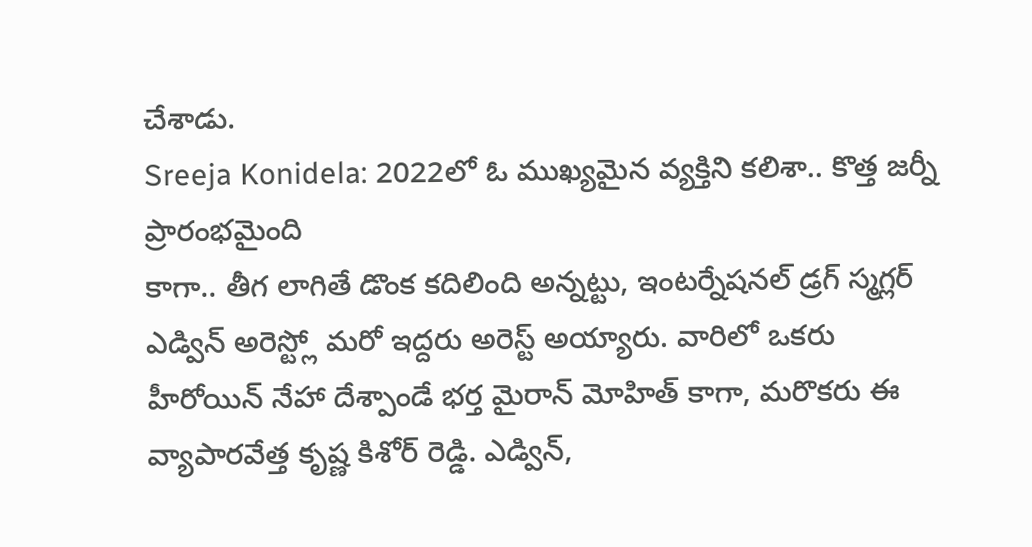చేశాడు.
Sreeja Konidela: 2022లో ఓ ముఖ్యమైన వ్యక్తిని కలిశా.. కొత్త జర్నీ ప్రారంభమైంది
కాగా.. తీగ లాగితే డొంక కదిలింది అన్నట్టు, ఇంటర్నేషనల్ డ్రగ్ స్మగ్లర్ ఎడ్విన్ అరెస్ట్లో మరో ఇద్దరు అరెస్ట్ అయ్యారు. వారిలో ఒకరు హీరోయిన్ నేహా దేశ్పాండే భర్త మైరాన్ మోహిత్ కాగా, మరొకరు ఈ వ్యాపారవేత్త కృష్ణ కిశోర్ రెడ్డి. ఎడ్విన్,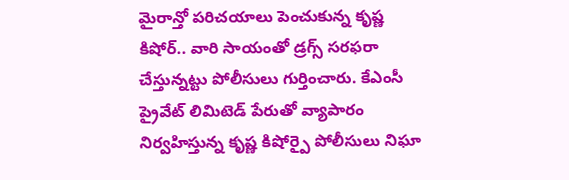మైరాన్తో పరిచయాలు పెంచుకున్న కృష్ణ కిషోర్.. వారి సాయంతో డ్రగ్స్ సరఫరా చేస్తున్నట్టు పోలీసులు గుర్తించారు. కేఎంసీ ప్రైవేట్ లిమిటెడ్ పేరుతో వ్యాపారం నిర్వహిస్తున్న కృష్ణ కిషోర్పై పోలీసులు నిఘా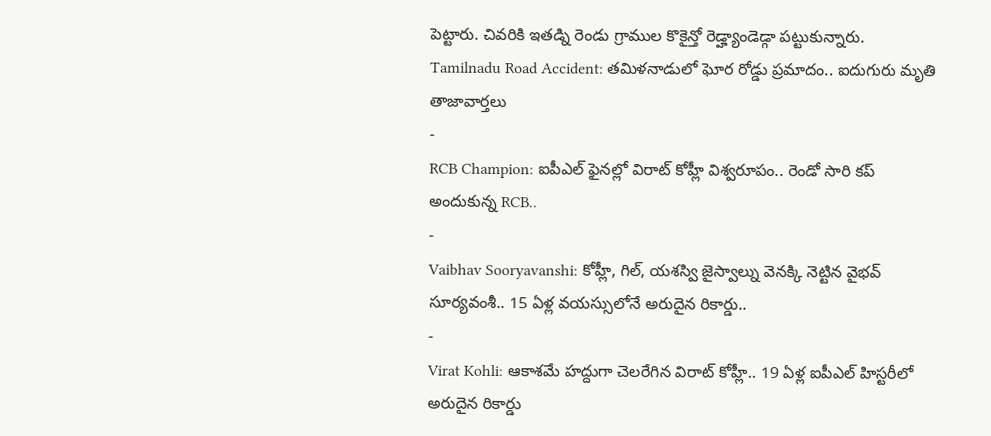పెట్టారు. చివరికి ఇతడ్ని రెండు గ్రాముల కొకైన్తో రెడ్హ్యాండెడ్గా పట్టుకున్నారు.
Tamilnadu Road Accident: తమిళనాడులో ఘోర రోడ్డు ప్రమాదం.. ఐదుగురు మృతి
తాజావార్తలు
-
RCB Champion: ఐపీఎల్ ఫైనల్లో విరాట్ కోహ్లీ విశ్వరూపం.. రెండో సారి కప్ అందుకున్న RCB..
-
Vaibhav Sooryavanshi: కోహ్లీ, గిల్, యశస్వి జైస్వాల్ను వెనక్కి నెట్టిన వైభవ్ సూర్యవంశీ.. 15 ఏళ్ల వయస్సులోనే అరుదైన రికార్డు..
-
Virat Kohli: ఆకాశమే హద్దుగా చెలరేగిన విరాట్ కోహ్లీ.. 19 ఏళ్ల ఐపీఎల్ హిస్టరీలో అరుదైన రికార్డు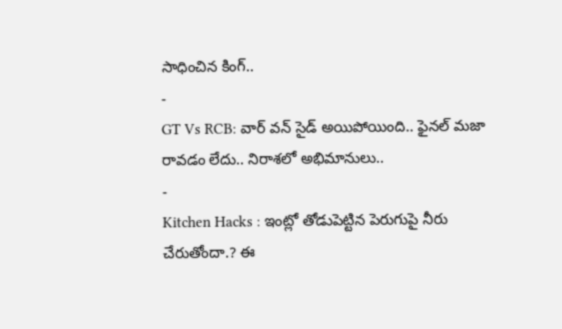సాధించిన కింగ్..
-
GT Vs RCB: వార్ వన్ సైడ్ అయిపోయింది.. ఫైనల్ మజా రావడం లేదు.. నిరాశలో అభిమానులు..
-
Kitchen Hacks : ఇంట్లో తోడుపెట్టిన పెరుగుపై నీరు చేరుతోందా.? ఈ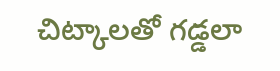చిట్కాలతో గడ్డలా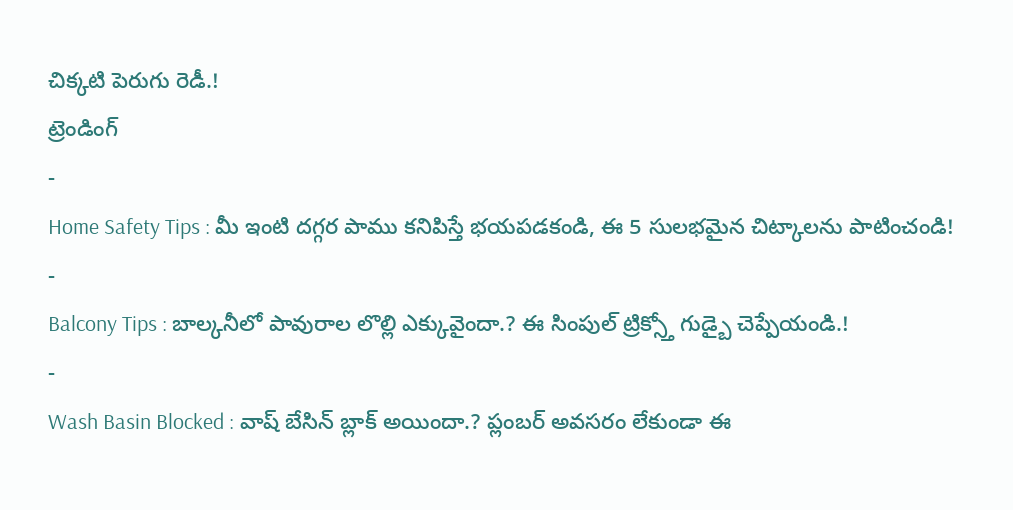చిక్కటి పెరుగు రెడీ.!
ట్రెండింగ్
-
Home Safety Tips : మీ ఇంటి దగ్గర పాము కనిపిస్తే భయపడకండి, ఈ 5 సులభమైన చిట్కాలను పాటించండి!
-
Balcony Tips : బాల్కనీలో పావురాల లొల్లి ఎక్కువైందా.? ఈ సింపుల్ ట్రిక్స్తో గుడ్బై చెప్పేయండి.!
-
Wash Basin Blocked : వాష్ బేసిన్ బ్లాక్ అయిందా.? ప్లంబర్ అవసరం లేకుండా ఈ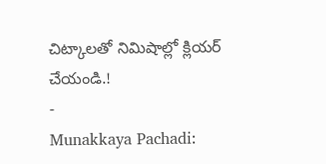చిట్కాలతో నిమిషాల్లో క్లియర్ చేయండి.!
-
Munakkaya Pachadi: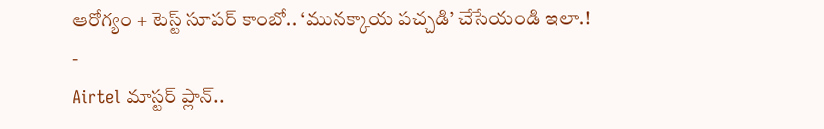ఆరోగ్యం + టెస్ట్ సూపర్ కాంబో.. ‘మునక్కాయ పచ్చడి’ చేసేయండి ఇలా.!
-
Airtel మాస్టర్ ప్లాన్..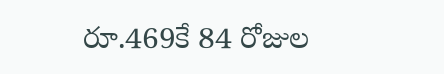రూ.469కే 84 రోజుల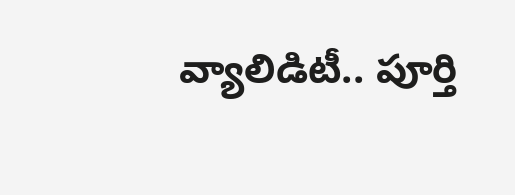వ్యాలిడిటీ.. పూర్తి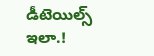డీటెయిల్స్ ఇలా.!